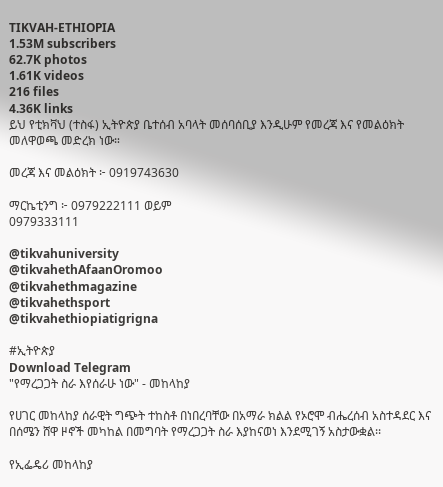TIKVAH-ETHIOPIA
1.53M subscribers
62.7K photos
1.61K videos
216 files
4.36K links
ይህ የቲክቫህ (ተስፋ) ኢትዮጵያ ቤተሰብ አባላት መሰባሰቢያ እንዲሁም የመረጃ እና የመልዕክት መለዋወጫ መድረክ ነው።

መረጃ እና መልዕክት ፦ 0919743630

ማርኬቲንግ ፦ 0979222111 ወይም
0979333111

@tikvahuniversity
@tikvahethAfaanOromoo
@tikvahethmagazine
@tikvahethsport
@tikvahethiopiatigrigna

#ኢትዮጵያ
Download Telegram
"የማረጋጋት ስራ እየሰራሁ ነው" - መከላከያ

የሀገር መከላከያ ሰራዊት ግጭት ተከስቶ በነበረባቸው በአማራ ክልል የኦሮሞ ብሔረሰብ አስተዳደር እና በሰሜን ሸዋ ዞኖች መካከል በመግባት የማረጋጋት ስራ እያከናወነ እንደሚገኝ አስታውቋል፡፡

የኢፌዴሪ መከላከያ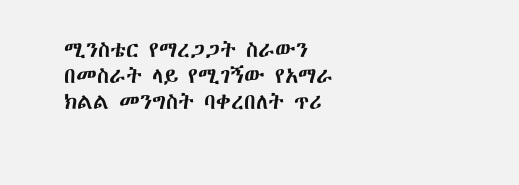ሚንስቴር የማረጋጋት ስራውን በመስራት ላይ የሚገኝው የአማራ ክልል መንግስት ባቀረበለት ጥሪ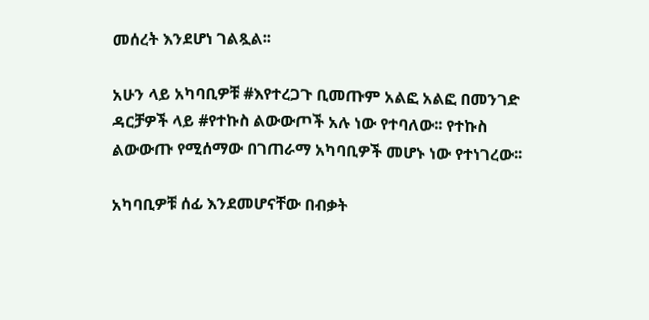መሰረት እንደሆነ ገልጿል፡፡

አሁን ላይ አካባቢዎቹ #እየተረጋጉ ቢመጡም አልፎ አልፎ በመንገድ ዳርቻዎች ላይ #የተኩስ ልውውጦች አሉ ነው የተባለው፡፡ የተኩስ ልውውጡ የሚሰማው በገጠራማ አካባቢዎች መሆኑ ነው የተነገረው፡፡

አካባቢዎቹ ሰፊ እንደመሆናቸው በብቃት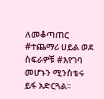ለመቆጣጠር #ተጨማሪ ሀይል ወደ ስፍራዎቹ #እየገባ መሆኑን ሚንስቴሩ ይፋ አድርጓል፡፡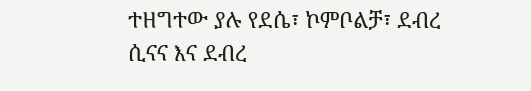ተዘግተው ያሉ የደሴ፣ ኮምቦልቻ፣ ደብረ ሲናና እና ደብረ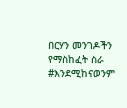በርሃን መንገዶችን የማስከፈት ስራ #እንደሚከናወንም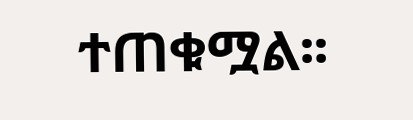ተጠቁሟል፡፡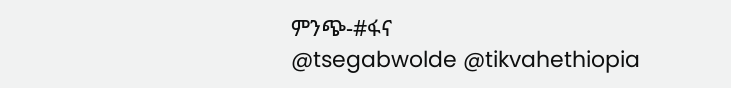ምንጭ-#ፋና
@tsegabwolde @tikvahethiopia